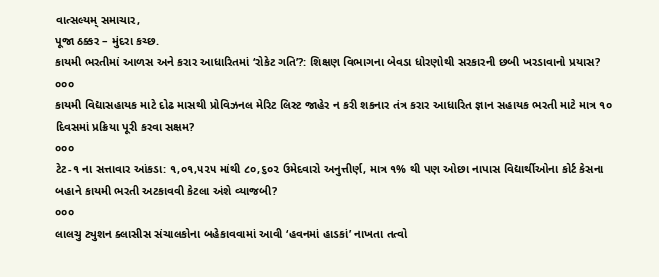વાત્સલ્યમ્ સમાચાર,
પૂજા ઠક્કર – મુંદરા કચ્છ.
કાયમી ભરતીમાં આળસ અને કરાર આધારિતમાં ‘રોકેટ ગતિ’?: શિક્ષણ વિભાગના બેવડા ધોરણોથી સરકારની છબી ખરડાવાનો પ્રયાસ?
૦૦૦
કાયમી વિદ્યાસહાયક માટે દોઢ માસથી પ્રોવિઝનલ મેરિટ લિસ્ટ જાહેર ન કરી શકનાર તંત્ર કરાર આધારિત જ્ઞાન સહાયક ભરતી માટે માત્ર ૧૦ દિવસમાં પ્રક્રિયા પૂરી કરવા સક્ષમ?
૦૦૦
ટેટ-૧ ના સત્તાવાર આંકડા: ૧,૦૧,૫૨૫ માંથી ૮૦,૬૦૨ ઉમેદવારો અનુત્તીર્ણ, માત્ર ૧% થી પણ ઓછા નાપાસ વિદ્યાર્થીઓના કોર્ટ કેસના બહાને કાયમી ભરતી અટકાવવી કેટલા અંશે વ્યાજબી?
૦૦૦
લાલચુ ટ્યુશન ક્લાસીસ સંચાલકોના બહેકાવવામાં આવી ‘હવનમાં હાડકાં’ નાખતા તત્વો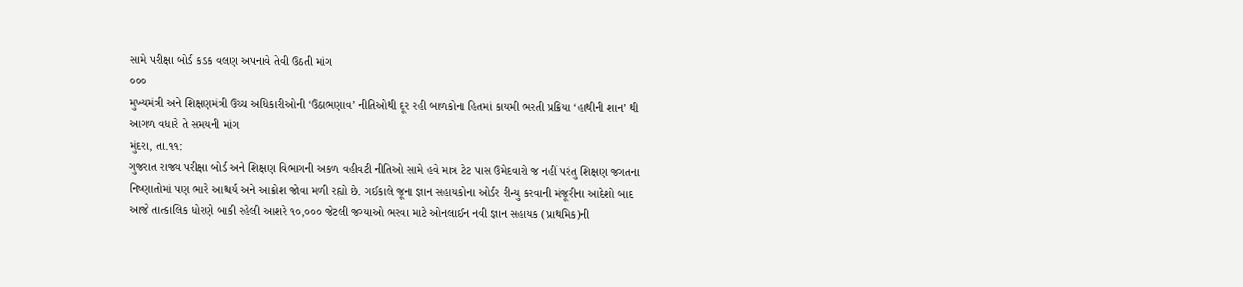સામે પરીક્ષા બોર્ડ કડક વલણ અપનાવે તેવી ઉઠતી માંગ
૦૦૦
મુખ્યમંત્રી અને શિક્ષણમંત્રી ઉચ્ચ અધિકારીઓની ‘ઉંઠાભણાવ’ નીતિઓથી દૂર રહી બાળકોના હિતમાં કાયમી ભરતી પ્રક્રિયા ‘હાથીની શાન’ થી આગળ વધારે તે સમયની માંગ
મુંદરા, તા.૧૧:
ગુજરાત રાજ્ય પરીક્ષા બોર્ડ અને શિક્ષણ વિભાગની અકળ વહીવટી નીતિઓ સામે હવે માત્ર ટેટ પાસ ઉમેદવારો જ નહીં પરંતુ શિક્ષણ જગતના નિષ્ણાતોમાં પણ ભારે આશ્ચર્ય અને આક્રોશ જોવા મળી રહ્યો છે. ગઈકાલે જૂના જ્ઞાન સહાયકોના ઓર્ડર રીન્યુ કરવાની મંજૂરીના આદેશો બાદ આજે તાત્કાલિક ધોરણે બાકી રહેલી આશરે ૧૦,૦૦૦ જેટલી જગ્યાઓ ભરવા માટે ઓનલાઈન નવી જ્ઞાન સહાયક (પ્રાથમિક)ની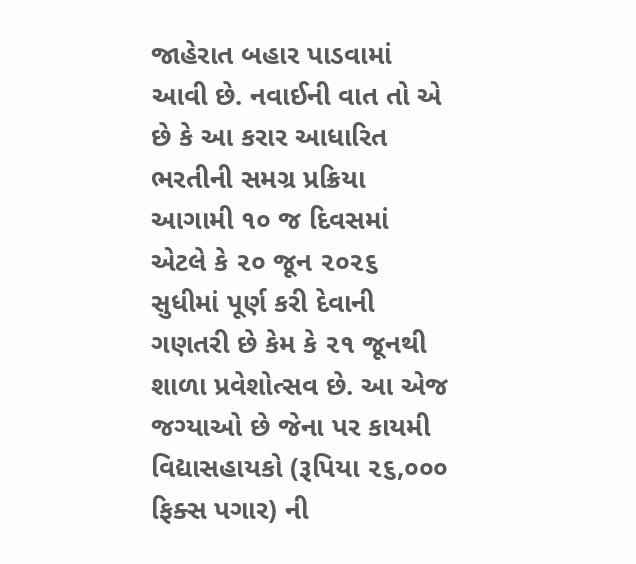જાહેરાત બહાર પાડવામાં આવી છે. નવાઈની વાત તો એ છે કે આ કરાર આધારિત ભરતીની સમગ્ર પ્રક્રિયા આગામી ૧૦ જ દિવસમાં એટલે કે ૨૦ જૂન ૨૦૨૬ સુધીમાં પૂર્ણ કરી દેવાની ગણતરી છે કેમ કે ૨૧ જૂનથી શાળા પ્રવેશોત્સવ છે. આ એજ જગ્યાઓ છે જેના પર કાયમી વિદ્યાસહાયકો (રૂપિયા ૨૬,૦૦૦ ફિક્સ પગાર) ની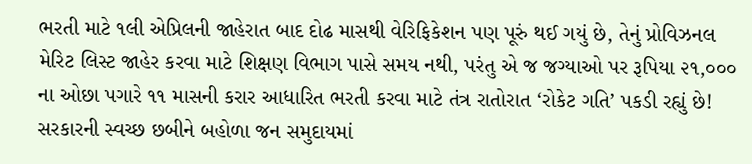ભરતી માટે ૧લી એપ્રિલની જાહેરાત બાદ દોઢ માસથી વેરિફિકેશન પણ પૂરું થઈ ગયું છે, તેનું પ્રોવિઝનલ મેરિટ લિસ્ટ જાહેર કરવા માટે શિક્ષણ વિભાગ પાસે સમય નથી, પરંતુ એ જ જગ્યાઓ પર રૂપિયા ૨૧,૦૦૦ ના ઓછા પગારે ૧૧ માસની કરાર આધારિત ભરતી કરવા માટે તંત્ર રાતોરાત ‘રોકેટ ગતિ’ પકડી રહ્યું છે! સરકારની સ્વચ્છ છબીને બહોળા જન સમુદાયમાં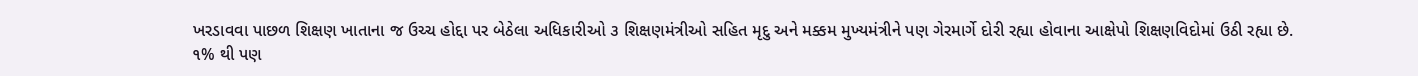ખરડાવવા પાછળ શિક્ષણ ખાતાના જ ઉચ્ચ હોદ્દા પર બેઠેલા અધિકારીઓ ૩ શિક્ષણમંત્રીઓ સહિત મૃદુ અને મક્કમ મુખ્યમંત્રીને પણ ગેરમાર્ગે દોરી રહ્યા હોવાના આક્ષેપો શિક્ષણવિદોમાં ઉઠી રહ્યા છે.
૧% થી પણ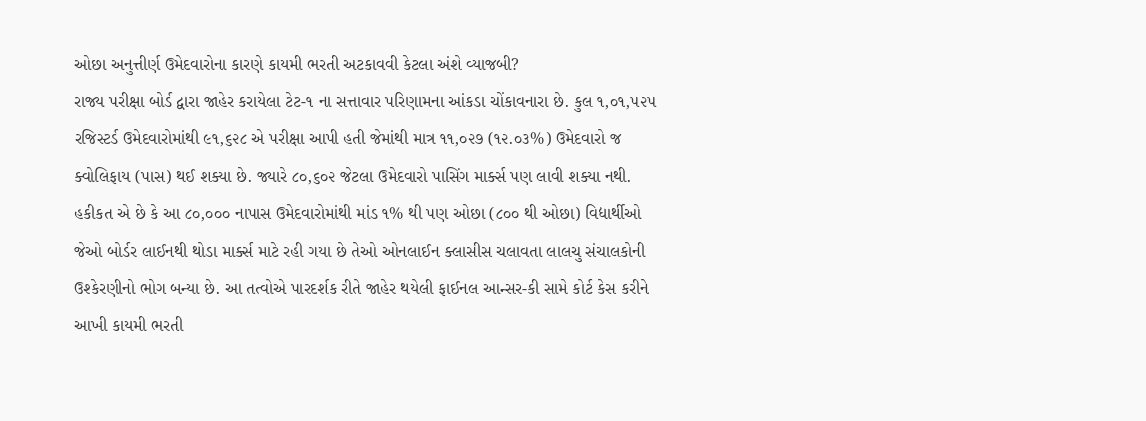ઓછા અનુત્તીર્ણ ઉમેદવારોના કારણે કાયમી ભરતી અટકાવવી કેટલા અંશે વ્યાજબી?
રાજ્ય પરીક્ષા બોર્ડ દ્વારા જાહેર કરાયેલા ટેટ-૧ ના સત્તાવાર પરિણામના આંકડા ચોંકાવનારા છે. કુલ ૧,૦૧,૫૨૫ રજિસ્ટર્ડ ઉમેદવારોમાંથી ૯૧,૬૨૮ એ પરીક્ષા આપી હતી જેમાંથી માત્ર ૧૧,૦૨૭ (૧૨.૦૩%) ઉમેદવારો જ ક્વોલિફાય (પાસ) થઈ શક્યા છે. જ્યારે ૮૦,૬૦૨ જેટલા ઉમેદવારો પાસિંગ માર્ક્સ પણ લાવી શક્યા નથી. હકીકત એ છે કે આ ૮૦,૦૦૦ નાપાસ ઉમેદવારોમાંથી માંડ ૧% થી પણ ઓછા (૮૦૦ થી ઓછા) વિદ્યાર્થીઓ જેઓ બોર્ડર લાઈનથી થોડા માર્ક્સ માટે રહી ગયા છે તેઓ ઓનલાઈન ક્લાસીસ ચલાવતા લાલચુ સંચાલકોની ઉશ્કેરણીનો ભોગ બન્યા છે. આ તત્વોએ પારદર્શક રીતે જાહેર થયેલી ફાઈનલ આન્સર-કી સામે કોર્ટ કેસ કરીને આખી કાયમી ભરતી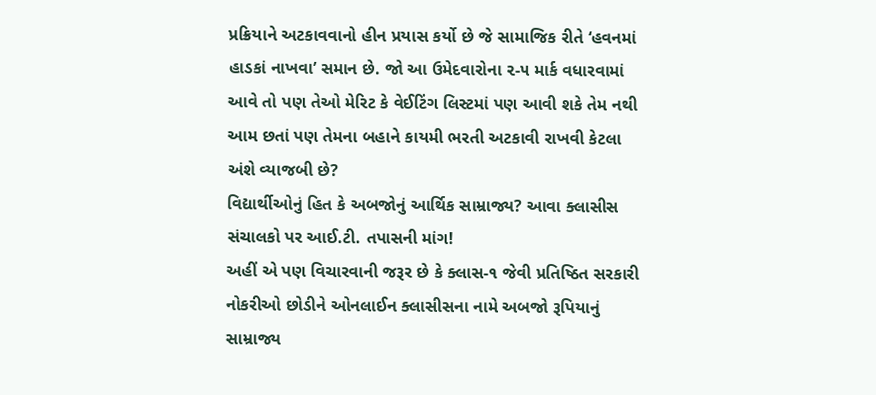પ્રક્રિયાને અટકાવવાનો હીન પ્રયાસ કર્યો છે જે સામાજિક રીતે ‘હવનમાં હાડકાં નાખવા’ સમાન છે. જો આ ઉમેદવારોના ૨-૫ માર્ક વધારવામાં આવે તો પણ તેઓ મેરિટ કે વેઈટિંગ લિસ્ટમાં પણ આવી શકે તેમ નથી આમ છતાં પણ તેમના બહાને કાયમી ભરતી અટકાવી રાખવી કેટલા અંશે વ્યાજબી છે?
વિદ્યાર્થીઓનું હિત કે અબજોનું આર્થિક સામ્રાજ્ય? આવા ક્લાસીસ સંચાલકો પર આઈ.ટી. તપાસની માંગ!
અહીં એ પણ વિચારવાની જરૂર છે કે ક્લાસ-૧ જેવી પ્રતિષ્ઠિત સરકારી નોકરીઓ છોડીને ઓનલાઈન ક્લાસીસના નામે અબજો રૂપિયાનું સામ્રાજ્ય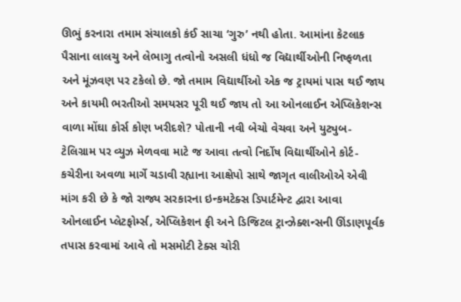ઊભું કરનારા તમામ સંચાલકો કંઈ સાચા ‘ગુરુ’ નથી હોતા. આમાંના કેટલાક પૈસાના લાલચુ અને લેભાગુ તત્વોનો અસલી ધંધો જ વિદ્યાર્થીઓની નિષ્ફળતા અને મૂંઝવણ પર ટકેલો છે. જો તમામ વિદ્યાર્થીઓ એક જ ટ્રાયમાં પાસ થઈ જાય અને કાયમી ભરતીઓ સમયસર પૂરી થઈ જાય તો આ ઓનલાઈન એપ્લિકેશન્સ વાળા મોંઘા કોર્સ કોણ ખરીદશે? પોતાની નવી બેચો વેચવા અને યુટ્યુબ-ટેલિગ્રામ પર વ્યુઝ મેળવવા માટે જ આવા તત્વો નિર્દોષ વિદ્યાર્થીઓને કોર્ટ-કચેરીના અવળા માર્ગે ચડાવી રહ્યાના આક્ષેપો સાથે જાગૃત વાલીઓએ એવી માંગ કરી છે કે જો રાજ્ય સરકારના ઇન્કમટેક્સ ડિપાર્ટમેન્ટ દ્વારા આવા ઓનલાઈન પ્લેટફોર્મ્સ, એપ્લિકેશન ફી અને ડિજિટલ ટ્રાન્ઝેક્શન્સની ઊંડાણપૂર્વક તપાસ કરવામાં આવે તો મસમોટી ટેક્સ ચોરી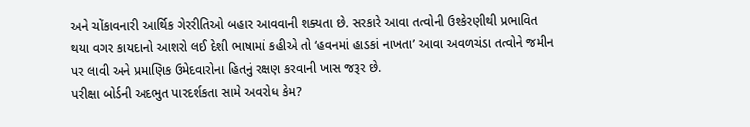અને ચોંકાવનારી આર્થિક ગેરરીતિઓ બહાર આવવાની શક્યતા છે. સરકારે આવા તત્વોની ઉશ્કેરણીથી પ્રભાવિત થયા વગર કાયદાનો આશરો લઈ દેશી ભાષામાં કહીએ તો ‘હવનમાં હાડકાં નાખતા’ આવા અવળચંડા તત્વોને જમીન પર લાવી અને પ્રમાણિક ઉમેદવારોના હિતનું રક્ષણ કરવાની ખાસ જરૂર છે.
પરીક્ષા બોર્ડની અદભુત પારદર્શકતા સામે અવરોધ કેમ?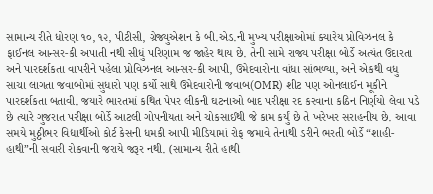સામાન્ય રીતે ધોરણ ૧૦, ૧૨, પીટીસી, ગ્રેજ્યુએશન કે બી.એડ.ની મુખ્ય પરીક્ષાઓમાં ક્યારેય પ્રોવિઝનલ કે ફાઈનલ આન્સર-કી અપાતી નથી સીધું પરિણામ જ જાહેર થાય છે. તેની સામે રાજ્ય પરીક્ષા બોર્ડે અત્યંત ઉદારતા અને પારદર્શકતા વાપરીને પહેલા પ્રોવિઝનલ આન્સર-કી આપી, ઉમેદવારોના વાંધા સાંભળ્યા, અને એકથી વધુ સાચા લાગતા જવાબોમાં સુધારો પણ કર્યો સાથે ઉમેદવારોની જવાબ(OMR) શીટ પણ ઓનલાઈન મૂકીને પારદર્શકતા બતાવી. જયારે ભારતમાં કથિત પેપર લીકની ઘટનાઓ બાદ પરીક્ષા રદ કરવાના કઠિન નિર્ણયો લેવા પડે છે ત્યારે ગુજરાત પરીક્ષા બોર્ડે આટલી ગોપનીયતા અને ચોકસાઈથી જે કામ કર્યું છે તે ખરેખર સરાહનીય છે. આવા સમયે મુઠ્ઠીભર વિદ્યાર્થીઓ કોર્ટ કેસની ધમકી આપી મીડિયામાં રોફ જમાવે તેનાથી ડરીને ભરતી બોર્ડે “શાહી-હાથી”ની સવારી રોકવાની જરાયે જરૂર નથી. (સામાન્ય રીતે હાથી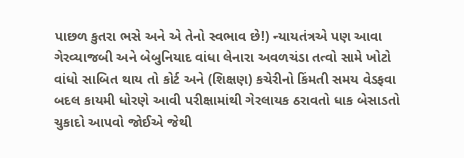પાછળ કુતરા ભસે અને એ તેનો સ્વભાવ છે!) ન્યાયતંત્રએ પણ આવા ગેરવ્યાજબી અને બેબુનિયાદ વાંધા લેનારા અવળચંડા તત્વો સામે ખોટો વાંધો સાબિત થાય તો કોર્ટ અને (શિક્ષણ) કચેરીનો કિંમતી સમય વેડફવા બદલ કાયમી ધોરણે આવી પરીક્ષામાંથી ગેરલાયક ઠરાવતો ધાક બેસાડતો ચુકાદો આપવો જોઈએ જેથી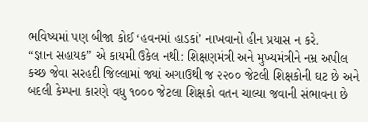ભવિષ્યમાં પણ બીજા કોઈ ‘હવનમાં હાડકાં’ નાખવાનો હીન પ્રયાસ ન કરે.
“જ્ઞાન સહાયક” એ કાયમી ઉકેલ નથી: શિક્ષણમંત્રી અને મુખ્યમંત્રીને નમ્ર અપીલ
કચ્છ જેવા સરહદી જિલ્લામાં જ્યાં અગાઉથી જ ૨૨૦૦ જેટલી શિક્ષકોની ઘટ છે અને બદલી કેમ્પના કારણે વધુ ૧૦૦૦ જેટલા શિક્ષકો વતન ચાલ્યા જવાની સંભાવના છે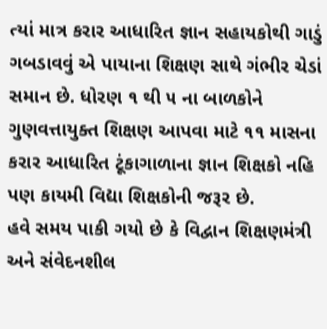ત્યાં માત્ર કરાર આધારિત જ્ઞાન સહાયકોથી ગાડું ગબડાવવું એ પાયાના શિક્ષણ સાથે ગંભીર ચેડાં સમાન છે. ધોરણ ૧ થી ૫ ના બાળકોને ગુણવત્તાયુક્ત શિક્ષણ આપવા માટે ૧૧ માસના કરાર આધારિત ટૂંકાગાળાના જ્ઞાન શિક્ષકો નહિ પણ કાયમી વિદ્યા શિક્ષકોની જરૂર છે.
હવે સમય પાકી ગયો છે કે વિદ્વાન શિક્ષણમંત્રી અને સંવેદનશીલ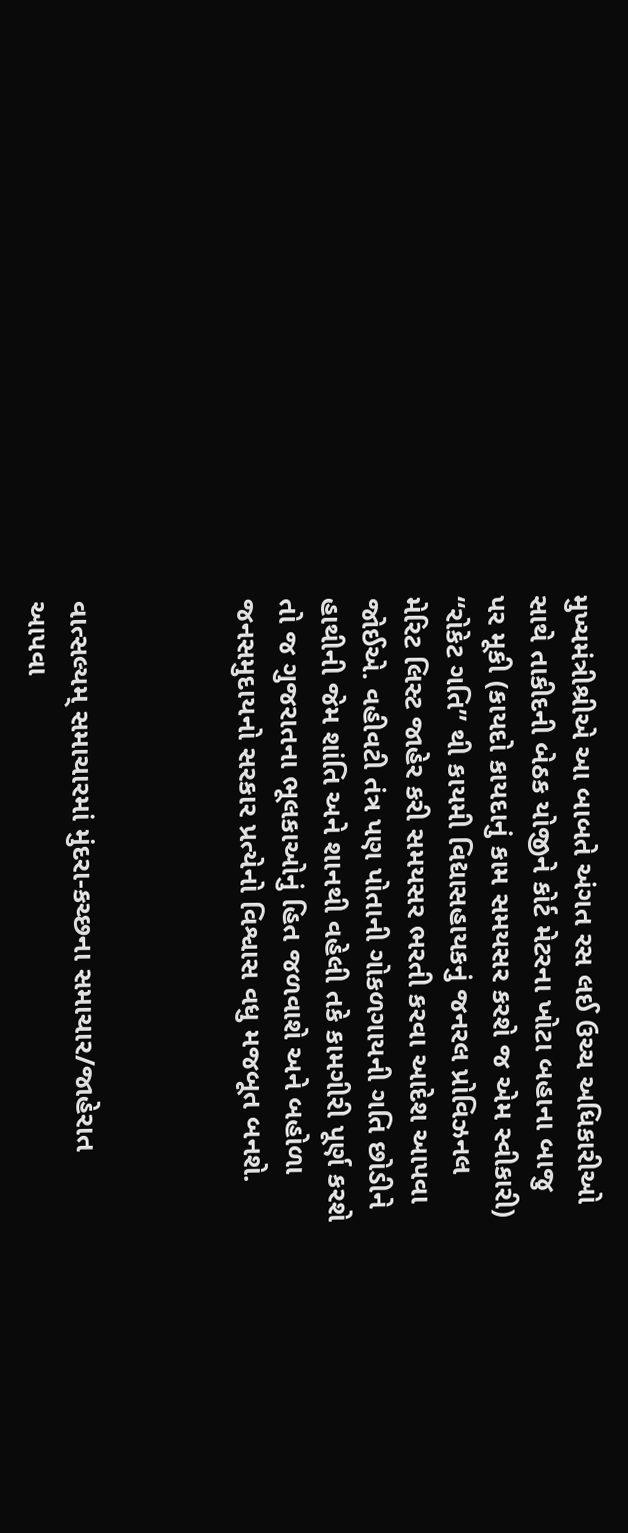મુખ્યમંત્રીશ્રીએ આ બાબતે અંગત રસ લઈ ઉચ્ચ અધિકારીઓ સાથે તાકીદની બેઠક યોજીને કોર્ટ મેટરના ખોટા બહાના બાજુ પર મૂકી (કાયદો કાયદાનું કામ સમયસર કરશે જ એમ સ્વીકારી) “રોકેટ ગતિ” થી કાયમી વિદ્યાસહાયકનું જનરલ પ્રોવિઝનલ મેરિટ લિસ્ટ જાહેર કરી સમયસર ભરતી કરવા આદેશ આપવા જોઈએ. વહીવટી તંત્ર પણ પોતાની ગોકળગાયની ગતિ છોડીને હાથીની જેમ શાંતિ અને શાનથી વહેલી તકે કામગીરી પૂર્ણ કરશે તો જ ગુજરાતના ભૂલકાઓનું હિત જળવાશે અને બહોળા જનસમુદાયનો સરકાર પ્રત્યેનો વિશ્વાસ વધુ મજબૂત બનશે.



વાત્સલ્યમ્ સમાચારમાં મુંદરા-કચ્છના સમાચાર/જાહેરાત આપવા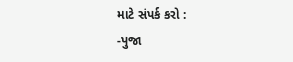માટે સંપર્ક કરો :
-પુજા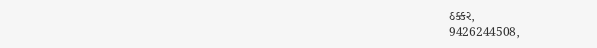ઠક્કર,
9426244508,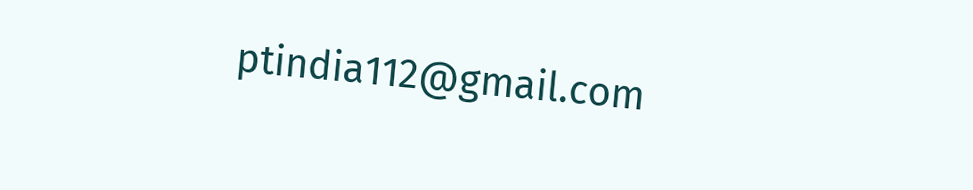ptindia112@gmail.com